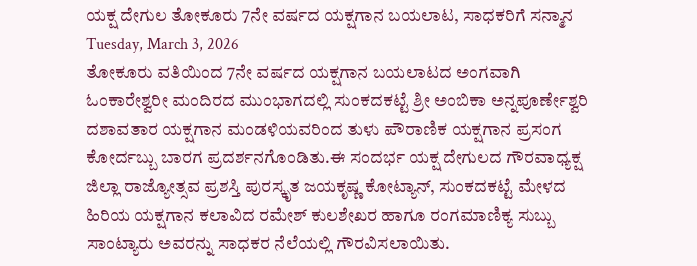ಯಕ್ಷ ದೇಗುಲ ತೋಕೂರು 7ನೇ ವರ್ಷದ ಯಕ್ಷಗಾನ ಬಯಲಾಟ, ಸಾಧಕರಿಗೆ ಸನ್ಮಾನ
Tuesday, March 3, 2026
ತೋಕೂರು ವತಿಯಿಂದ 7ನೇ ವರ್ಷದ ಯಕ್ಷಗಾನ ಬಯಲಾಟದ ಅಂಗವಾಗಿ ಓಂಕಾರೇಶ್ವರೀ ಮಂದಿರದ ಮುಂಭಾಗದಲ್ಲಿ ಸುಂಕದಕಟ್ಟೆ ಶ್ರೀ ಅಂಬಿಕಾ ಅನ್ನಪೂರ್ಣೇಶ್ವರಿ ದಶಾವತಾರ ಯಕ್ಷಗಾನ ಮಂಡಳಿಯವರಿಂದ ತುಳು ಪೌರಾಣಿಕ ಯಕ್ಷಗಾನ ಪ್ರಸಂಗ ಕೋರ್ದಬ್ಬು ಬಾರಗ ಪ್ರದರ್ಶನಗೊಂಡಿತು.ಈ ಸಂದರ್ಭ ಯಕ್ಷ ದೇಗುಲದ ಗೌರವಾಧ್ಯಕ್ಷ ಜಿಲ್ಲಾ ರಾಜ್ಯೋತ್ಸವ ಪ್ರಶಸ್ತಿ ಪುರಸ್ಕೃತ ಜಯಕೃಷ್ಣ ಕೋಟ್ಯಾನ್, ಸುಂಕದಕಟ್ಟೆ ಮೇಳದ ಹಿರಿಯ ಯಕ್ಷಗಾನ ಕಲಾವಿದ ರಮೇಶ್ ಕುಲಶೇಖರ ಹಾಗೂ ರಂಗಮಾಣಿಕ್ಯ ಸುಬ್ಬು ಸಾಂಟ್ಯಾರು ಅವರನ್ನು ಸಾಧಕರ ನೆಲೆಯಲ್ಲಿ ಗೌರವಿಸಲಾಯಿತು.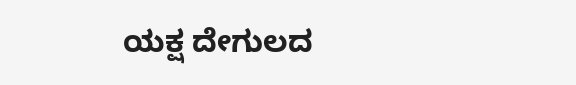ಯಕ್ಷ ದೇಗುಲದ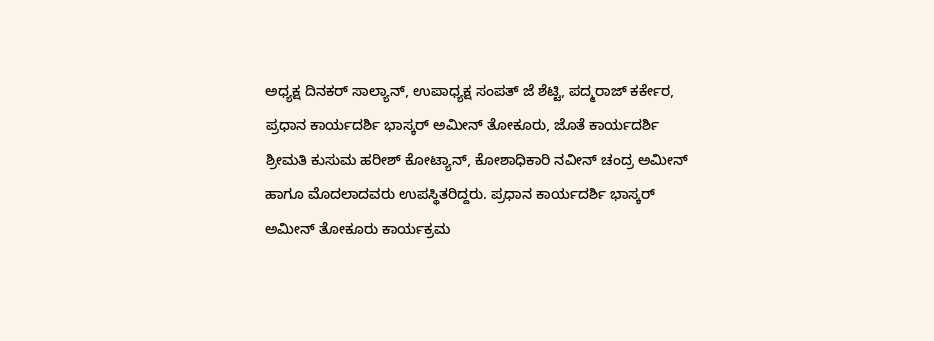ಅಧ್ಯಕ್ಷ ದಿನಕರ್ ಸಾಲ್ಯಾನ್, ಉಪಾಧ್ಯಕ್ಷ ಸಂಪತ್ ಜೆ ಶೆಟ್ಟಿ, ಪದ್ಮರಾಜ್ ಕರ್ಕೇರ, ಪ್ರಧಾನ ಕಾರ್ಯದರ್ಶಿ ಭಾಸ್ಕರ್ ಅಮೀನ್ ತೋಕೂರು, ಜೊತೆ ಕಾರ್ಯದರ್ಶಿ ಶ್ರೀಮತಿ ಕುಸುಮ ಹರೀಶ್ ಕೋಟ್ಯಾನ್, ಕೋಶಾಧಿಕಾರಿ ನವೀನ್ ಚಂದ್ರ ಅಮೀನ್ ಹಾಗೂ ಮೊದಲಾದವರು ಉಪಸ್ಥಿತರಿದ್ದರು. ಪ್ರಧಾನ ಕಾರ್ಯದರ್ಶಿ ಭಾಸ್ಕರ್ ಅಮೀನ್ ತೋಕೂರು ಕಾರ್ಯಕ್ರಮ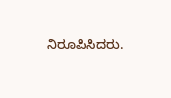ನಿರೂಪಿಸಿದರು.